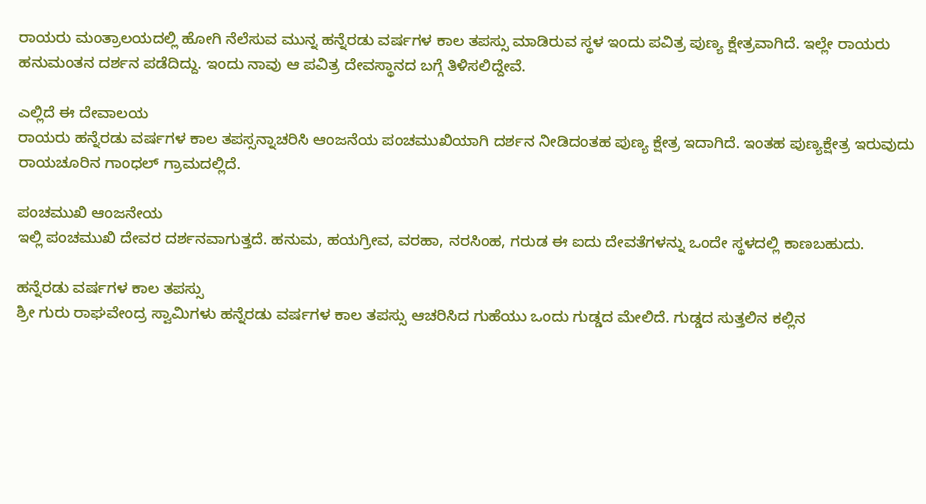ರಾಯರು ಮಂತ್ರಾಲಯದಲ್ಲಿ ಹೋಗಿ ನೆಲೆಸುವ ಮುನ್ನ ಹನ್ನೆರಡು ವರ್ಷಗಳ ಕಾಲ ತಪಸ್ಸು ಮಾಡಿರುವ ಸ್ಥಳ ಇಂದು ಪವಿತ್ರ ಪುಣ್ಯ ಕ್ಷೇತ್ರವಾಗಿದೆ. ಇಲ್ಲೇ ರಾಯರು ಹನುಮಂತನ ದರ್ಶನ ಪಡೆದಿದ್ದು. ಇಂದು ನಾವು ಆ ಪವಿತ್ರ ದೇವಸ್ಥಾನದ ಬಗ್ಗೆ ತಿಳಿಸಲಿದ್ದೇವೆ.

ಎಲ್ಲಿದೆ ಈ ದೇವಾಲಯ
ರಾಯರು ಹನ್ನೆರಡು ವರ್ಷಗಳ ಕಾಲ ತಪಸ್ಸನ್ನಾಚರಿಸಿ ಆಂಜನೆಯ ಪಂಚಮುಖಿಯಾಗಿ ದರ್ಶನ ನೀಡಿದಂತಹ ಪುಣ್ಯ ಕ್ಷೇತ್ರ ಇದಾಗಿದೆ. ಇಂತಹ ಪುಣ್ಯಕ್ಷೇತ್ರ ಇರುವುದು ರಾಯಚೂರಿನ ಗಾಂಧಲ್ ಗ್ರಾಮದಲ್ಲಿದೆ.

ಪಂಚಮುಖಿ ಆಂಜನೇಯ
ಇಲ್ಲಿ ಪಂಚಮುಖಿ ದೇವರ ದರ್ಶನವಾಗುತ್ತದೆ. ಹನುಮ, ಹಯಗ್ರೀವ, ವರಹಾ, ನರಸಿಂಹ, ಗರುಡ ಈ ಐದು ದೇವತೆಗಳನ್ನು ಒಂದೇ ಸ್ಥಳದಲ್ಲಿ ಕಾಣಬಹುದು.

ಹನ್ನೆರಡು ವರ್ಷಗಳ ಕಾಲ ತಪಸ್ಸು
ಶ್ರೀ ಗುರು ರಾಘವೇಂದ್ರ ಸ್ವಾಮಿಗಳು ಹನ್ನೆರಡು ವರ್ಷಗಳ ಕಾಲ ತಪಸ್ಸು ಆಚರಿಸಿದ ಗುಹೆಯು ಒಂದು ಗುಡ್ಡದ ಮೇಲಿದೆ. ಗುಡ್ಡದ ಸುತ್ತಲಿನ ಕಲ್ಲಿನ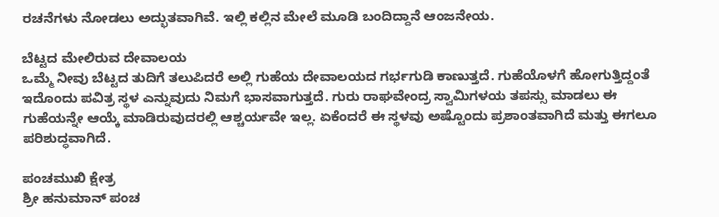ರಚನೆಗಳು ನೋಡಲು ಅದ್ಭುತವಾಗಿವೆ. ಇಲ್ಲಿ ಕಲ್ಲಿನ ಮೇಲೆ ಮೂಡಿ ಬಂದಿದ್ದಾನೆ ಆಂಜನೇಯ.

ಬೆಟ್ಟದ ಮೇಲಿರುವ ದೇವಾಲಯ
ಒಮ್ಮೆ ನೀವು ಬೆಟ್ಟದ ತುದಿಗೆ ತಲುಪಿದರೆ ಅಲ್ಲಿ ಗುಹೆಯ ದೇವಾಲಯದ ಗರ್ಭಗುಡಿ ಕಾಣುತ್ತದೆ. ಗುಹೆಯೊಳಗೆ ಹೋಗುತ್ತಿದ್ದಂತೆ ಇದೊಂದು ಪವಿತ್ರ ಸ್ಥಳ ಎನ್ನುವುದು ನಿಮಗೆ ಭಾಸವಾಗುತ್ತದೆ. ಗುರು ರಾಘವೇಂದ್ರ ಸ್ವಾಮಿಗಳಯ ತಪಸ್ಸು ಮಾಡಲು ಈ ಗುಹೆಯನ್ನೇ ಆಯ್ಕೆ ಮಾಡಿರುವುದರಲ್ಲಿ ಆಶ್ಚರ್ಯವೇ ಇಲ್ಲ. ಏಕೆಂದರೆ ಈ ಸ್ಥಳವು ಅಷ್ಟೊಂದು ಪ್ರಶಾಂತವಾಗಿದೆ ಮತ್ತು ಈಗಲೂ ಪರಿಶುದ್ಧವಾಗಿದೆ.

ಪಂಚಮುಖಿ ಕ್ಷೇತ್ರ
ಶ್ರೀ ಹನುಮಾನ್ ಪಂಚ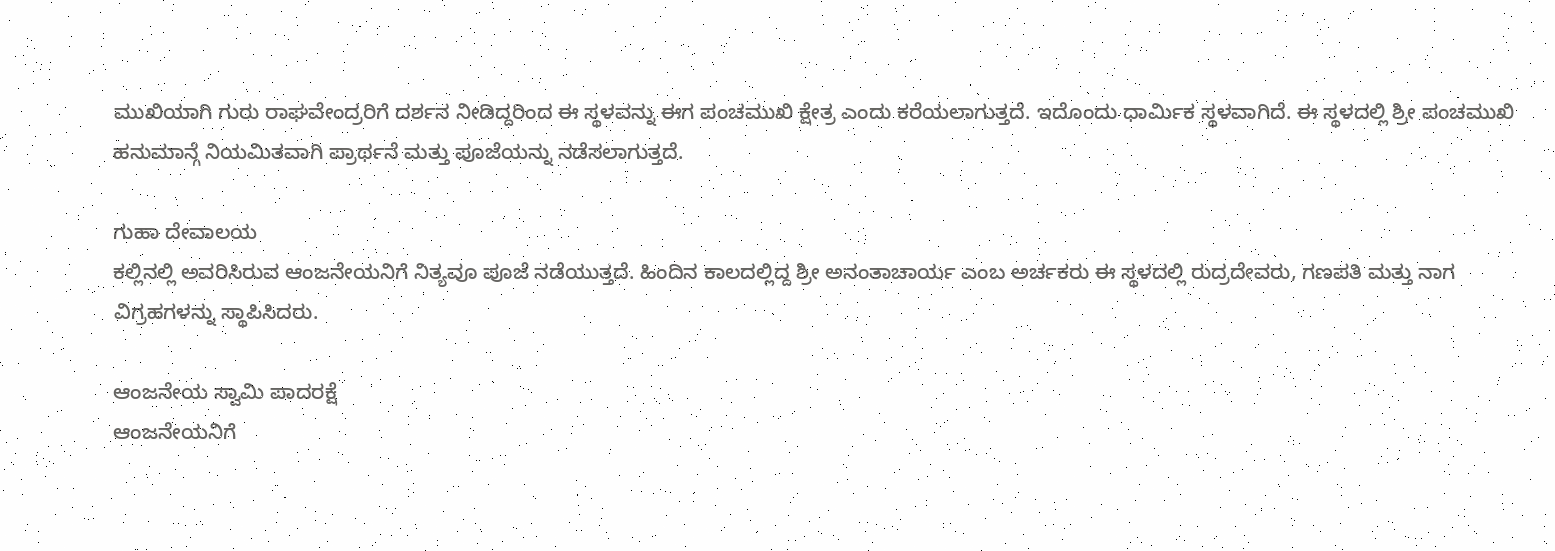ಮುಖಿಯಾಗಿ ಗುರು ರಾಘವೇಂದ್ರರಿಗೆ ದರ್ಶನ ನೀಡಿದ್ದರಿಂದ ಈ ಸ್ಥಳವನ್ನು ಈಗ ಪಂಚಮುಖಿ ಕ್ಷೇತ್ರ ಎಂದು ಕರೆಯಲಾಗುತ್ತದೆ. ಇದೊಂದು ಧಾರ್ಮಿಕ ಸ್ಥಳವಾಗಿದೆ. ಈ ಸ್ಥಳದಲ್ಲಿ ಶ್ರೀ ಪಂಚಮುಖಿ ಹನುಮಾನ್ಗೆ ನಿಯಮಿತವಾಗಿ ಪ್ರಾರ್ಥನೆ ಮತ್ತು ಪೂಜೆಯನ್ನು ನಡೆಸಲಾಗುತ್ತದೆ.

ಗುಹಾ ದೇವಾಲಯ
ಕಲ್ಲಿನಲ್ಲಿ ಅವರಿಸಿರುವ ಆಂಜನೇಯನಿಗೆ ನಿತ್ಯವೂ ಪೂಜೆ ನಡೆಯುತ್ತದೆ. ಹಿಂದಿನ ಕಾಲದಲ್ಲಿದ್ದ ಶ್ರೀ ಅನಂತಾಚಾರ್ಯ ಎಂಬ ಅರ್ಚಕರು ಈ ಸ್ಥಳದಲ್ಲಿ ರುದ್ರದೇವರು, ಗಣಪತಿ ಮತ್ತು ನಾಗ ವಿಗ್ರಹಗಳನ್ನು ಸ್ಥಾಪಿಸಿದರು.

ಆಂಜನೇಯ ಸ್ವಾಮಿ ಪಾದರಕ್ಷೆ
ಆಂಜನೇಯನಿಗೆ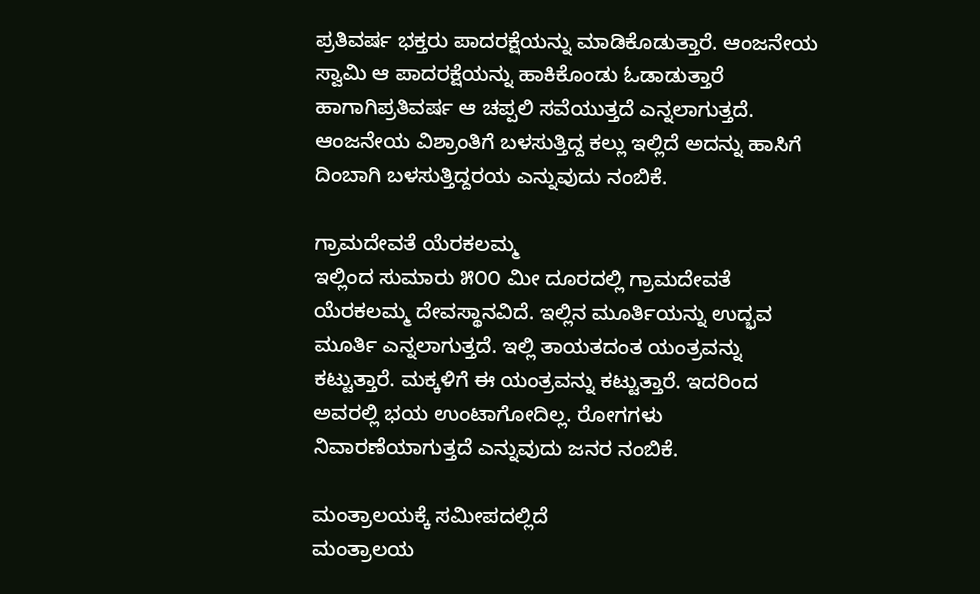ಪ್ರತಿವರ್ಷ ಭಕ್ತರು ಪಾದರಕ್ಷೆಯನ್ನು ಮಾಡಿಕೊಡುತ್ತಾರೆ. ಆಂಜನೇಯ ಸ್ವಾಮಿ ಆ ಪಾದರಕ್ಷೆಯನ್ನು ಹಾಕಿಕೊಂಡು ಓಡಾಡುತ್ತಾರೆ ಹಾಗಾಗಿಪ್ರತಿವರ್ಷ ಆ ಚಪ್ಪಲಿ ಸವೆಯುತ್ತದೆ ಎನ್ನಲಾಗುತ್ತದೆ. ಆಂಜನೇಯ ವಿಶ್ರಾಂತಿಗೆ ಬಳಸುತ್ತಿದ್ದ ಕಲ್ಲು ಇಲ್ಲಿದೆ ಅದನ್ನು ಹಾಸಿಗೆ ದಿಂಬಾಗಿ ಬಳಸುತ್ತಿದ್ದರಯ ಎನ್ನುವುದು ನಂಬಿಕೆ.

ಗ್ರಾಮದೇವತೆ ಯೆರಕಲಮ್ಮ
ಇಲ್ಲಿಂದ ಸುಮಾರು ೫೦೦ ಮೀ ದೂರದಲ್ಲಿ ಗ್ರಾಮದೇವತೆ ಯೆರಕಲಮ್ಮ ದೇವಸ್ಥಾನವಿದೆ. ಇಲ್ಲಿನ ಮೂರ್ತಿಯನ್ನು ಉದ್ಭವ ಮೂರ್ತಿ ಎನ್ನಲಾಗುತ್ತದೆ. ಇಲ್ಲಿ ತಾಯತದಂತ ಯಂತ್ರವನ್ನು ಕಟ್ಟುತ್ತಾರೆ. ಮಕ್ಕಳಿಗೆ ಈ ಯಂತ್ರವನ್ನು ಕಟ್ಟುತ್ತಾರೆ. ಇದರಿಂದ ಅವರಲ್ಲಿ ಭಯ ಉಂಟಾಗೋದಿಲ್ಲ. ರೋಗಗಳು ನಿವಾರಣೆಯಾಗುತ್ತದೆ ಎನ್ನುವುದು ಜನರ ನಂಬಿಕೆ.

ಮಂತ್ರಾಲಯಕ್ಕೆ ಸಮೀಪದಲ್ಲಿದೆ
ಮಂತ್ರಾಲಯ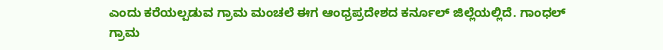ಎಂದು ಕರೆಯಲ್ಪಡುವ ಗ್ರಾಮ ಮಂಚಲೆ ಈಗ ಆಂಧ್ರಪ್ರದೇಶದ ಕರ್ನೂಲ್ ಜಿಲ್ಲೆಯಲ್ಲಿದೆ. ಗಾಂಧಲ್ ಗ್ರಾಮ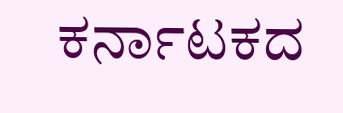ಕರ್ನಾಟಕದ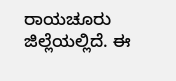ರಾಯಚೂರು ಜಿಲ್ಲೆಯಲ್ಲಿದೆ. ಈ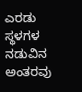ಎರಡು ಸ್ಥಳಗಳ ನಡುವಿನ ಅಂತರವು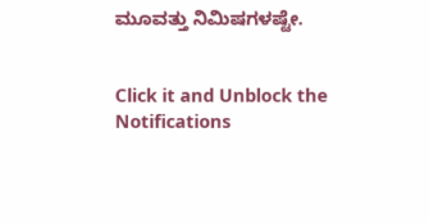ಮೂವತ್ತು ನಿಮಿಷಗಳಷ್ಟೇ.


Click it and Unblock the Notifications